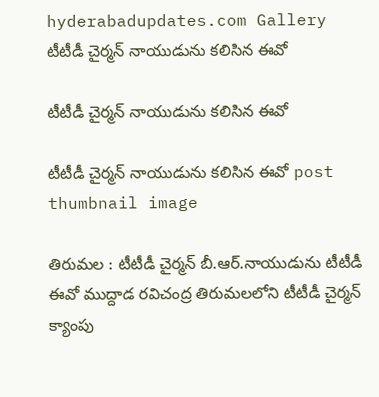hyderabadupdates.com Gallery టీటీడీ చైర్మన్ నాయుడును కలిసిన ఈవో

టీటీడీ చైర్మన్ నాయుడును కలిసిన ఈవో

టీటీడీ చైర్మన్ నాయుడును కలిసిన ఈవో post thumbnail image

తిరుమల : టీటీడీ చైర్మన్ బీ.ఆర్.నాయుడును టీటీడీ ఈవో ముద్దాడ రవిచంద్ర తిరుమలలోని టీటీడీ చైర్మన్ క్యాంపు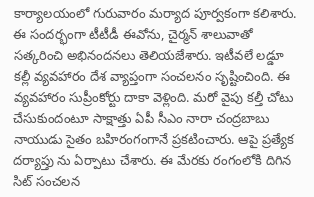కార్యాలయంలో గురువారం మర్యాద పూర్వకంగా కలిశారు. ఈ సందర్భంగా టీటీడీ ఈవోను, చైర్మన్ శాలువాతో సత్కరించి అభినందనలు తెలియజేశారు. ఇటీవ‌లే ల‌డ్డూ క‌ల్లీ వ్య‌వ‌హారం దేశ వ్యాప్తంగా సంచ‌ల‌నం సృష్టించింది. ఈ వ్య‌వ‌హారం సుప్రీంకోర్టు దాకా వెళ్లింది. మ‌రో వైపు కల్తీ చోటు చేసుకుందంటూ సాక్షాత్తు ఏపీ సీఎం నారా చంద్ర‌బాబు నాయుడు సైతం బ‌హిరంగంగానే ప్ర‌క‌టించారు. ఆపై ప్ర‌త్యేక ద‌ర్యాప్తు ను ఏర్పాటు చేశారు. ఈ మేర‌కు రంగంలోకి దిగిన సిట్ సంచ‌ల‌న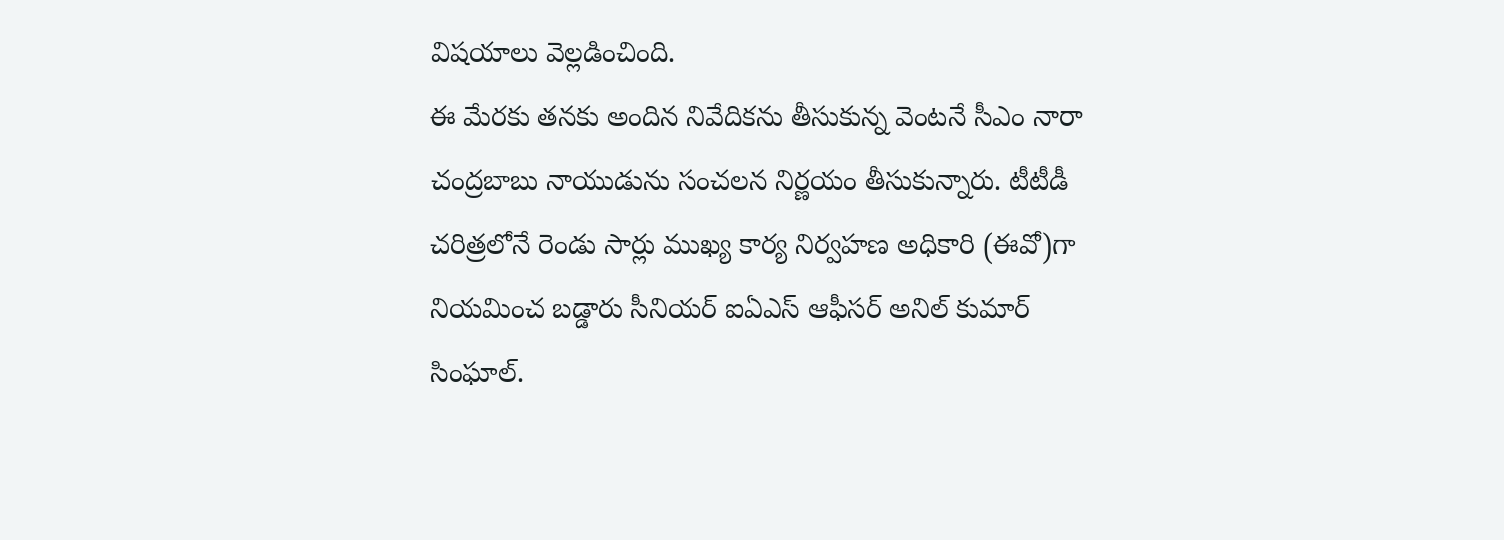విష‌యాలు వెల్ల‌డించింది.
ఈ మేర‌కు త‌న‌కు అందిన నివేదిక‌ను తీసుకున్న వెంట‌నే సీఎం నారా చంద్ర‌బాబు నాయుడును సంచ‌ల‌న నిర్ణ‌యం తీసుకున్నారు. టీటీడీ చ‌రిత్ర‌లోనే రెండు సార్లు ముఖ్య కార్య నిర్వ‌హ‌ణ అధికారి (ఈవో)గా నియ‌మించ బ‌డ్డారు సీనియ‌ర్ ఐఏఎస్ ఆఫీస‌ర్ అనిల్ కుమార్ సింఘాల్.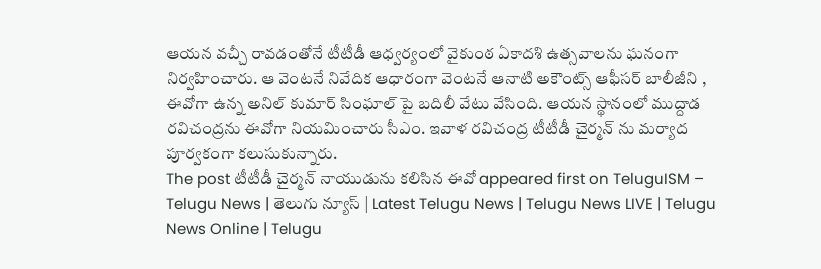ఆయ‌న వ‌చ్చీ రావ‌డంతోనే టీటీడీ ఆధ్వ‌ర్యంలో వైకుంఠ ఏకాద‌శి ఉత్స‌వాల‌ను ఘ‌నంగా నిర్వ‌హించారు. ఆ వెంట‌నే నివేదిక ఆధారంగా వెంట‌నే ఆనాటి అకౌంట్స్ ఆఫీస‌ర్ బాలీజీని , ఈవోగా ఉన్న అనిల్ కుమార్ సింఘాల్ పై బ‌దిలీ వేటు వేసింది. ఆయ‌న స్థానంలో ముద్దాడ ర‌విచంద్ర‌ను ఈవోగా నియ‌మించారు సీఎం. ఇవాళ ర‌విచంద్ర టీటీడీ చైర్మ‌న్ ను మ‌ర్యాద పూర్వ‌కంగా క‌లుసుకున్నారు.
The post టీటీడీ చైర్మన్ నాయుడును కలిసిన ఈవో appeared first on TeluguISM – Telugu News | తెలుగు న్యూస్ | Latest Telugu News | Telugu News LIVE | Telugu News Online | Telugu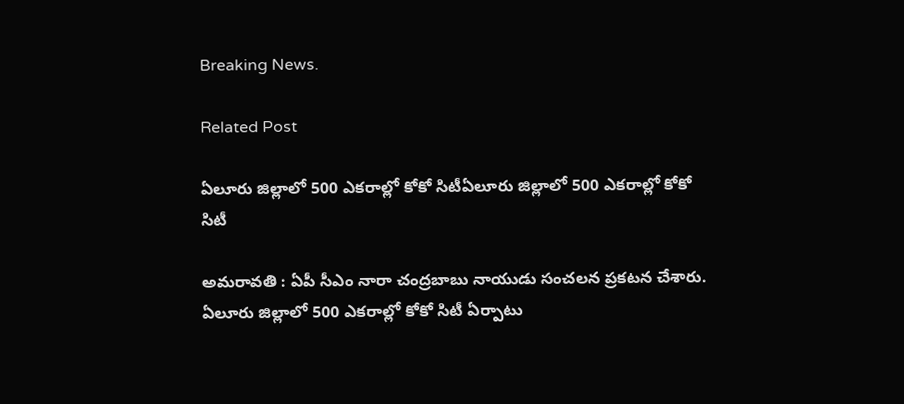Breaking News.

Related Post

ఏలూరు జిల్లాలో 500 ఎక‌రాల్లో కోకో సిటీఏలూరు జిల్లాలో 500 ఎక‌రాల్లో కోకో సిటీ

అమ‌రావ‌తి : ఏపీ సీఎం నారా చంద్ర‌బాబు నాయుడు సంచ‌ల‌న ప్ర‌క‌ట‌న చేశారు. ఏలూరు జిల్లాలో 500 ఎకరాల్లో కోకో సిటీ ఏర్పాటు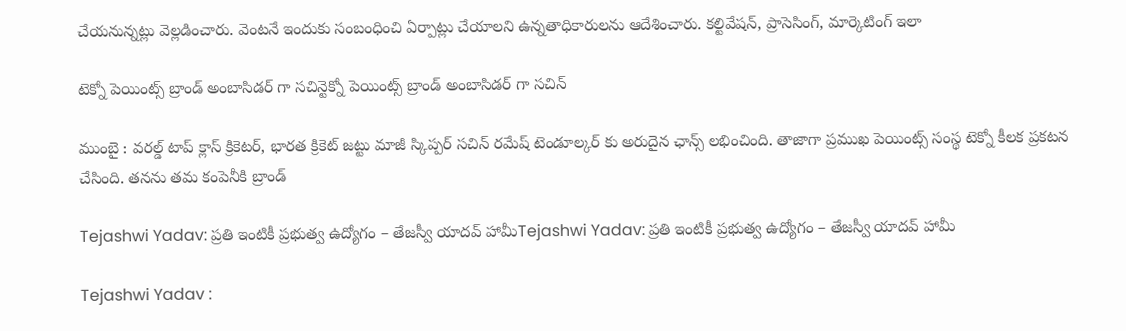చేయనున్న‌ట్లు వెల్ల‌డించారు. వెంట‌నే ఇందుకు సంబంధించి ఏర్పాట్లు చేయాల‌ని ఉన్న‌తాధికారుల‌ను ఆదేశించారు. కల్టివేషన్, ప్రాసెసింగ్, మార్కెటింగ్ ఇలా

టెక్నో పెయింట్స్ బ్రాండ్ అంబాసిడ‌ర్ గా స‌చిన్టెక్నో పెయింట్స్ బ్రాండ్ అంబాసిడ‌ర్ గా స‌చిన్

ముంబై : వ‌ర‌ల్డ్ టాప్ క్లాస్ క్రికెట‌ర్, భార‌త క్రికెట్ జ‌ట్టు మాజీ స్కిప్ప‌ర్ స‌చిన్ ర‌మేష్ టెండూల్క‌ర్ కు అరుదైన ఛాన్స్ ల‌భించింది. తాజాగా ప్ర‌ముఖ పెయింట్స్ సంస్థ టెక్నో కీల‌క ప్ర‌క‌ట‌న చేసింది. త‌న‌ను త‌మ కంపెనీకి బ్రాండ్

Tejashwi Yadav: ప్రతి ఇంటికీ ప్రభుత్వ ఉద్యోగం – తేజస్వీ యాదవ్‌ హామీTejashwi Yadav: ప్రతి ఇంటికీ ప్రభుత్వ ఉద్యోగం – తేజస్వీ యాదవ్‌ హామీ

Tejashwi Yadav :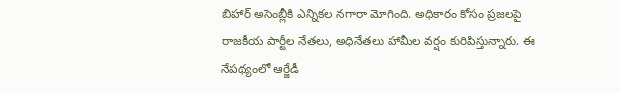బిహార్ అసెంబ్లీకి ఎన్నికల నగారా మోగింది. అధికారం కోసం ప్రజలపై రాజకీయ పార్టీల నేతలు, అధినేతలు హామీల వర్షం కురిపిస్తున్నారు. ఈ నేపథ్యంలో ఆర్జేడీ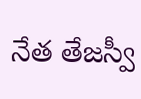నేత తేజస్వీ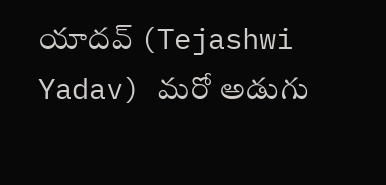యాదవ్ (Tejashwi Yadav) మరో అడుగు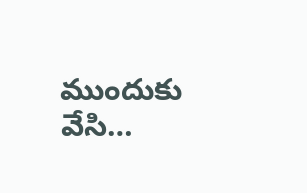ముందుకు వేసి…